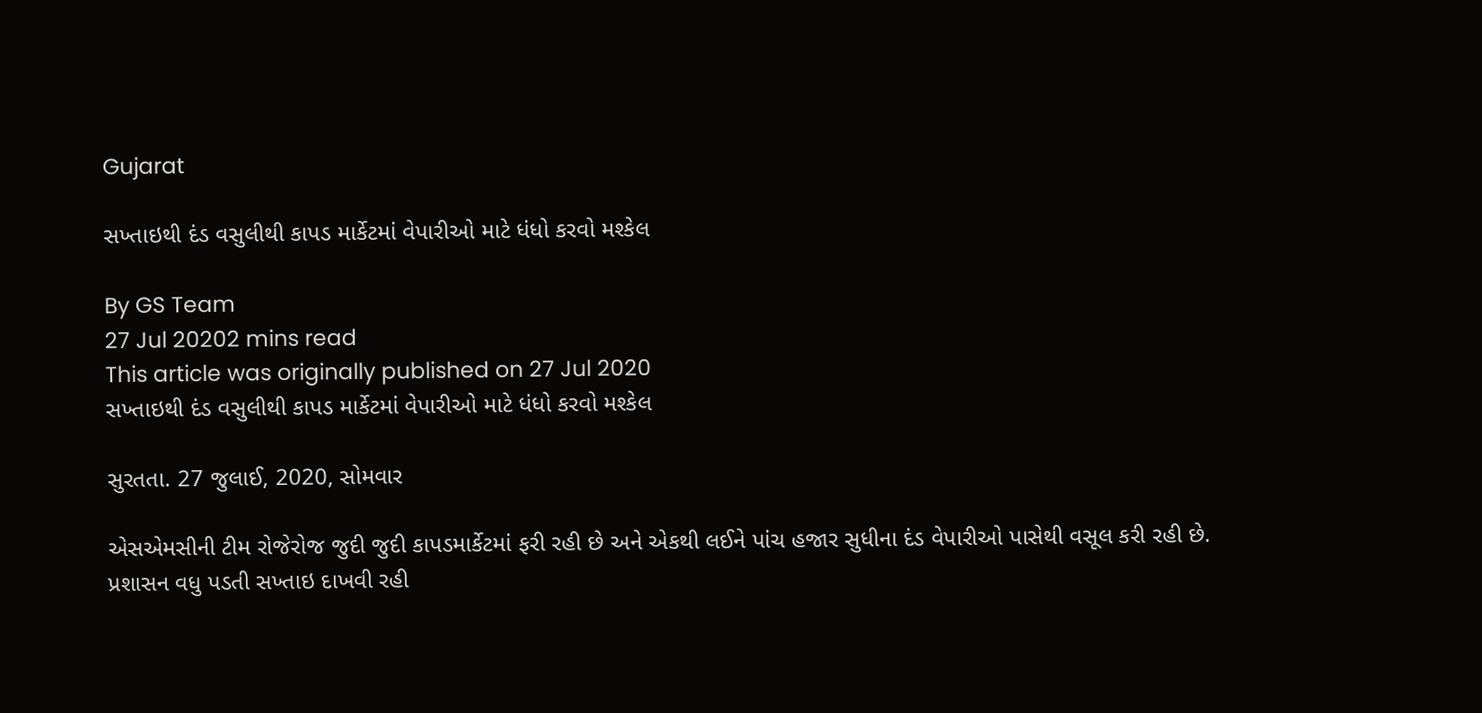Gujarat

સખ્તાઇથી દંડ વસુલીથી કાપડ માર્કેટમાં વેપારીઓ માટે ધંધો કરવો મશ્કેલ

By GS Team
27 Jul 20202 mins read
This article was originally published on 27 Jul 2020
સખ્તાઇથી દંડ વસુલીથી કાપડ માર્કેટમાં વેપારીઓ માટે ધંધો કરવો મશ્કેલ

સુરતતા. 27 જુલાઈ, 2020, સોમવાર

એસએમસીની ટીમ રોજેરોજ જુદી જુદી કાપડમાર્કેટમાં ફરી રહી છે અને એકથી લઈને પાંચ હજાર સુધીના દંડ વેપારીઓ પાસેથી વસૂલ કરી રહી છે. પ્રશાસન વધુ પડતી સખ્તાઇ દાખવી રહી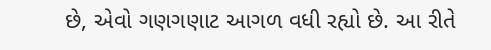છે, એવો ગણગણાટ આગળ વધી રહ્યો છે. આ રીતે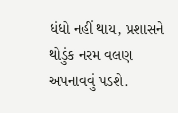ધંધો નહીં થાય, પ્રશાસને થોડુંક નરમ વલણ અપનાવવું પડશે.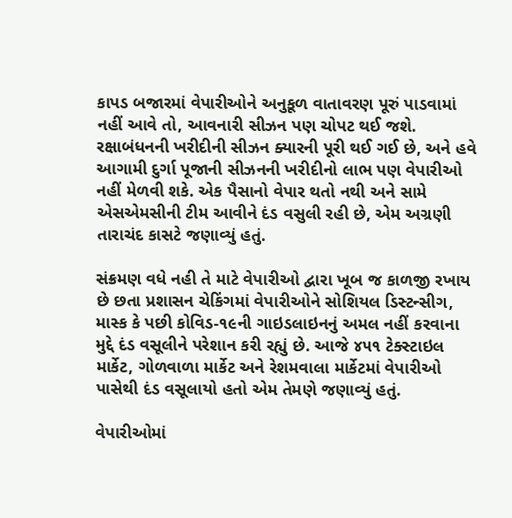કાપડ બજારમાં વેપારીઓને અનુકૂળ વાતાવરણ પૂરું પાડવામાં નહીં આવે તો, આવનારી સીઝન પણ ચોપટ થઈ જશે. રક્ષાબંધનની ખરીદીની સીઝન ક્યારની પૂરી થઈ ગઈ છે, અને હવે આગામી દુર્ગા પૂજાની સીઝનની ખરીદીનો લાભ પણ વેપારીઓ નહીં મેળવી શકે. એક પૈસાનો વેપાર થતો નથી અને સામે એસએમસીની ટીમ આવીને દંડ વસુલી રહી છે, એમ અગ્રણી તારાચંદ કાસટે જણાવ્યું હતું.

સંક્રમણ વધે નહી તે માટે વેપારીઓ દ્વારા ખૂબ જ કાળજી રખાય છે છતા પ્રશાસન ચેકિંગમાં વેપારીઓને સોશિયલ ડિસ્ટન્સીગ, માસ્ક કે પછી કોવિડ-૧૯ની ગાઇડલાઇનનું અમલ નહીં કરવાના મુદ્દે દંડ વસૂલીને પરેશાન કરી રહ્યું છે. આજે ૪૫૧ ટેક્સ્ટાઇલ માર્કેટ, ગોળવાળા માર્કેટ અને રેશમવાલા માર્કેટમાં વેપારીઓ પાસેથી દંડ વસૂલાયો હતો એમ તેમણે જણાવ્યું હતું.

વેપારીઓમાં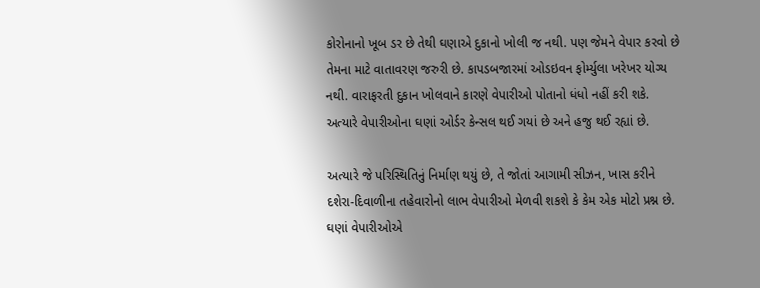કોરોનાનો ખૂબ ડર છે તેથી ઘણાએ દુકાનો ખોલી જ નથી. પણ જેમને વેપાર કરવો છે તેમના માટે વાતાવરણ જરુરી છે. કાપડબજારમાં ઓડઇવન ફોર્મ્યુલા ખરેખર યોગ્ય નથી. વારાફરતી દુકાન ખોલવાને કારણે વેપારીઓ પોતાનો ધંધો નહીં કરી શકે. અત્યારે વેપારીઓના ઘણાં ઓર્ડર કેન્સલ થઈ ગયાં છે અને હજુ થઈ રહ્યાં છે.

અત્યારે જે પરિસ્થિતિનું નિર્માણ થયું છે, તે જોતાં આગામી સીઝન, ખાસ કરીને દશેરા-દિવાળીના તહેવારોનો લાભ વેપારીઓ મેળવી શકશે કે કેમ એક મોટો પ્રશ્ન છે. ઘણાં વેપારીઓએ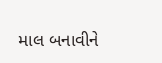માલ બનાવીને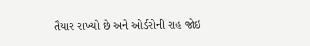તૈયાર રાખ્યો છે અને ઓર્ડરોની રાહ જોઇ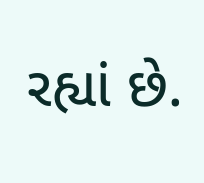રહ્યાં છે.